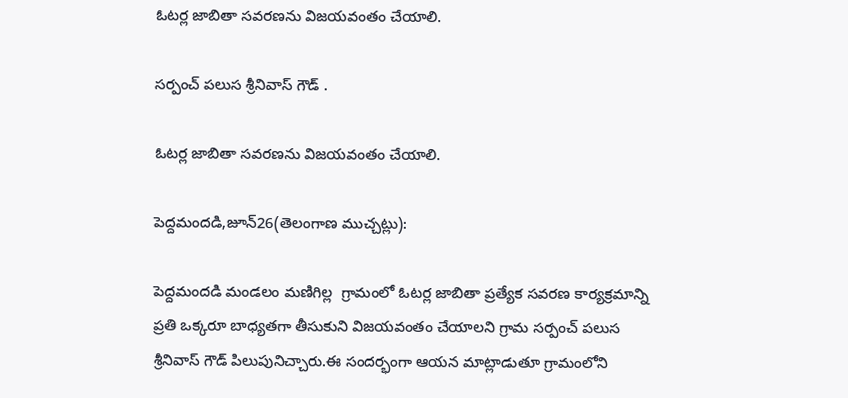ఓటర్ల జాబితా సవరణను విజయవంతం చేయాలి.

సర్పంచ్ పలుస శ్రీనివాస్ గౌడ్ .

ఓటర్ల జాబితా సవరణను విజయవంతం చేయాలి.

పెద్దమందడి,జూన్26(తెలంగాణ ముచ్చట్లు):

పెద్దమందడి మండలం మణిగిల్ల  గ్రామంలో ఓటర్ల జాబితా ప్రత్యేక సవరణ కార్యక్రమాన్ని ప్రతి ఒక్కరూ బాధ్యతగా తీసుకుని విజయవంతం చేయాలని గ్రామ సర్పంచ్ పలుస శ్రీనివాస్ గౌడ్ పిలుపునిచ్చారు.ఈ సందర్భంగా ఆయన మాట్లాడుతూ గ్రామంలోని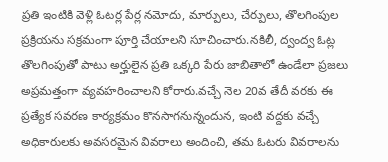ప్రతి ఇంటికి వెళ్లి ఓటర్ల పేర్ల నమోదు, మార్పులు, చేర్పులు, తొలగింపుల ప్రక్రియను సక్రమంగా పూర్తి చేయాలని సూచించారు.నకిలీ, ద్వంద్వ ఓట్ల తొలగింపుతో పాటు అర్హులైన ప్రతి ఒక్కరి పేరు జాబితాలో ఉండేలా ప్రజలు అప్రమత్తంగా వ్యవహరించాలని కోరారు.వచ్చే నెల 20వ తేదీ వరకు ఈ ప్రత్యేక సవరణ కార్యక్రమం కొనసాగనున్నందున, ఇంటి వద్దకు వచ్చే అధికారులకు అవసరమైన వివరాలు అందించి, తమ ఓటరు వివరాలను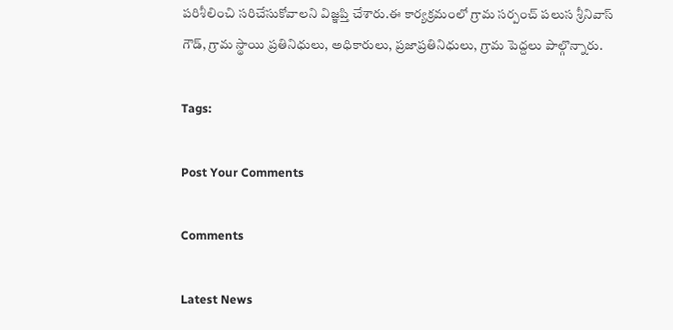పరిశీలించి సరిచేసుకోవాలని విజ్ఞప్తి చేశారు.ఈ కార్యక్రమంలో గ్రామ సర్పంచ్ పలుస శ్రీనివాస్ గౌడ్, గ్రామ స్థాయి ప్రతినిధులు, అధికారులు, ప్రజాప్రతినిధులు, గ్రామ పెద్దలు పాల్గొన్నారు.

Tags:

Post Your Comments

Comments

Latest News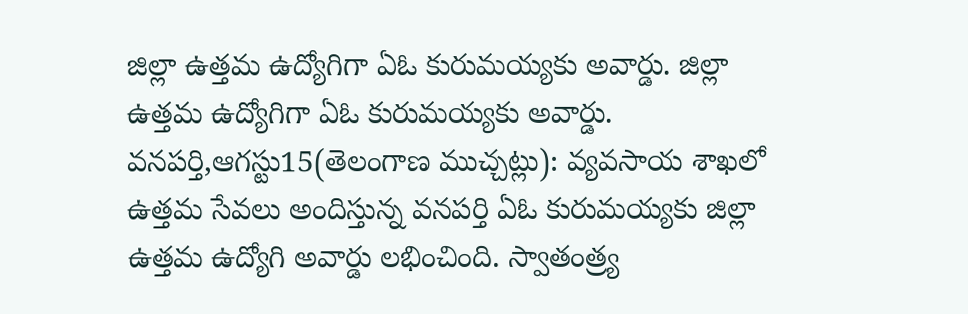జిల్లా ఉత్తమ ఉద్యోగిగా ఏఓ కురుమయ్యకు అవార్డు. జిల్లా ఉత్తమ ఉద్యోగిగా ఏఓ కురుమయ్యకు అవార్డు.
వనపర్తి,ఆగస్టు15(తెలంగాణ ముచ్చట్లు): వ్యవసాయ శాఖలో ఉత్తమ సేవలు అందిస్తున్న వనపర్తి ఏఓ కురుమయ్యకు జిల్లా ఉత్తమ ఉద్యోగి అవార్డు లభించింది. స్వాతంత్ర్య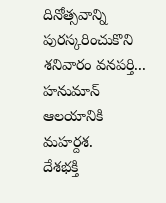దినోత్సవాన్ని పురస్కరించుకొని శనివారం వనపర్తి...
హనుమాన్ ఆలయానికి మహర్దశ.
దేశభక్తి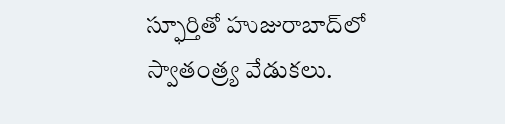స్ఫూర్తితో హుజురాబాద్‌లో స్వాతంత్ర్య వేడుకలు.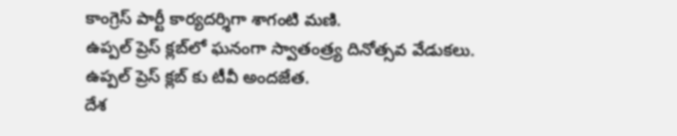కాంగ్రెస్ పార్టీ కార్యదర్శిగా శాగంటి మణి.
ఉప్పల్ ప్రెస్ క్లబ్‌లో ఘనంగా స్వాతంత్ర్య దినోత్సవ వేడుకలు.
ఉప్పల్ ప్రెస్ క్లబ్‌ కు టీవీ అందజేత.
దేశ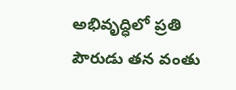అభివృద్ధిలో ప్రతి పౌరుడు తన వంతు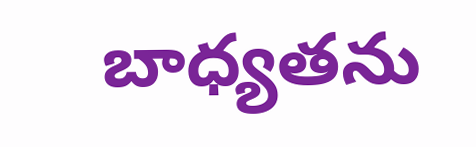బాధ్యతను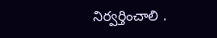నిర్వర్తించాలి .